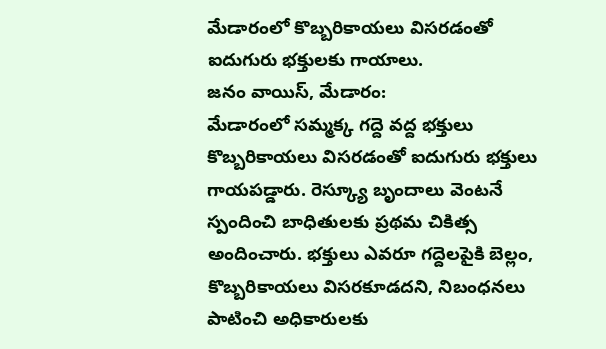మేడారంలో కొబ్బరికాయలు విసరడంతో ఐదుగురు భక్తులకు గాయాలు.
జనం వాయిస్, మేడారం:
మేడారంలో సమ్మక్క గద్దె వద్ద భక్తులు కొబ్బరికాయలు విసరడంతో ఐదుగురు భక్తులు గాయపడ్డారు. రెస్క్యూ బృందాలు వెంటనే స్పందించి బాధితులకు ప్రథమ చికిత్స అందించారు. భక్తులు ఎవరూ గద్దెలపైకి బెల్లం, కొబ్బరికాయలు విసరకూడదని, నిబంధనలు పాటించి అధికారులకు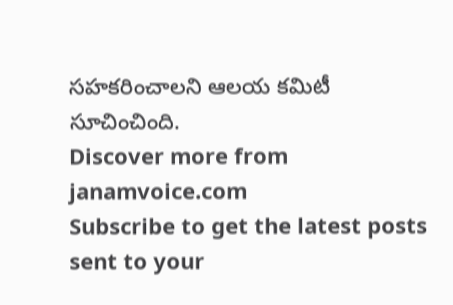సహకరించాలని ఆలయ కమిటీ సూచించింది.
Discover more from janamvoice.com
Subscribe to get the latest posts sent to your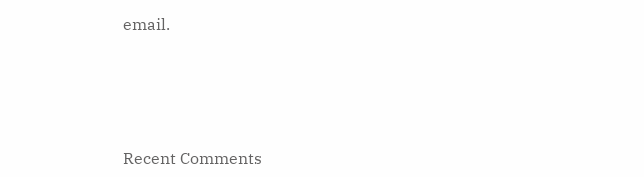email.





Recent Comments